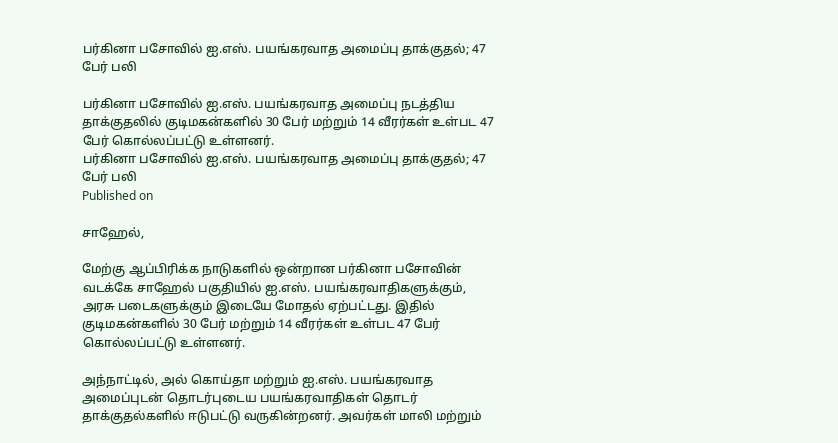பர்கினா பசோவில் ஐ.எஸ். பயங்கரவாத அமைப்பு தாக்குதல்; 47 பேர் பலி

பர்கினா பசோவில் ஐ.எஸ். பயங்கரவாத அமைப்பு நடத்திய தாக்குதலில் குடிமகன்களில் 30 பேர் மற்றும் 14 வீரர்கள் உள்பட 47 பேர் கொல்லப்பட்டு உள்ளனர்.
பர்கினா பசோவில் ஐ.எஸ். பயங்கரவாத அமைப்பு தாக்குதல்; 47 பேர் பலி
Published on

சாஹேல்,

மேற்கு ஆப்பிரிக்க நாடுகளில் ஒன்றான பர்கினா பசோவின் வடக்கே சாஹேல் பகுதியில் ஐ.எஸ். பயங்கரவாதிகளுக்கும், அரசு படைகளுக்கும் இடையே மோதல் ஏற்பட்டது. இதில் குடிமகன்களில் 30 பேர் மற்றும் 14 வீரர்கள் உள்பட 47 பேர் கொல்லப்பட்டு உள்ளனர்.

அந்நாட்டில், அல் கொய்தா மற்றும் ஐ.எஸ். பயங்கரவாத அமைப்புடன் தொடர்புடைய பயங்கரவாதிகள் தொடர் தாக்குதல்களில் ஈடுபட்டு வருகின்றனர். அவர்கள் மாலி மற்றும்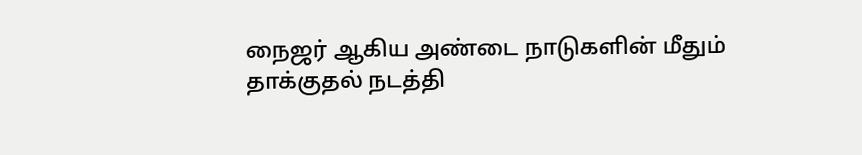நைஜர் ஆகிய அண்டை நாடுகளின் மீதும் தாக்குதல் நடத்தி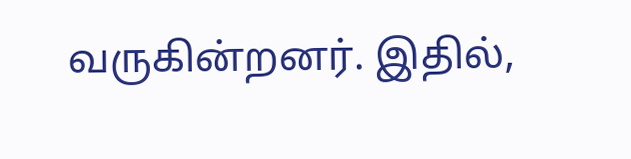வருகின்றனர். இதில்,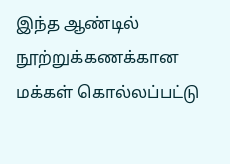இந்த ஆண்டில் நூற்றுக்கணக்கான மக்கள் கொல்லப்பட்டு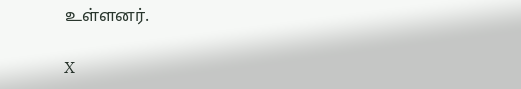உள்ளனர்.

X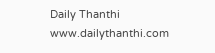Daily Thanthi
www.dailythanthi.com